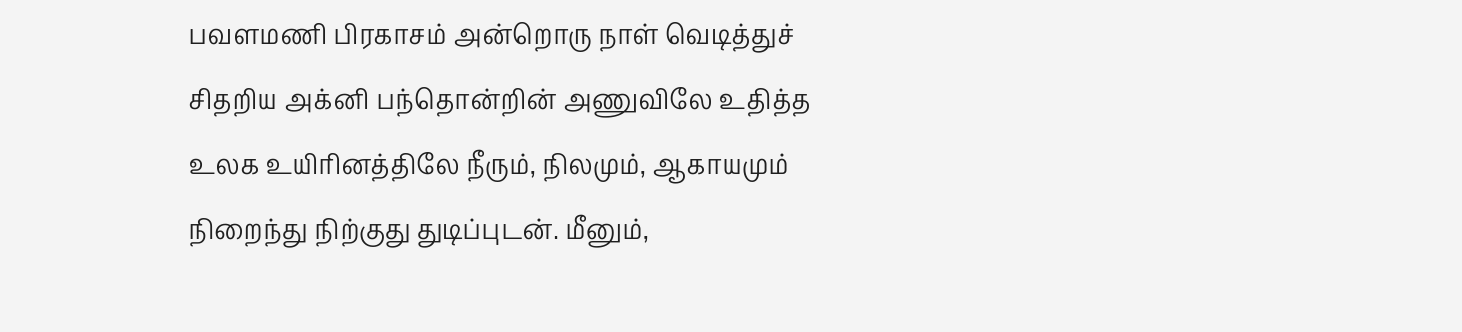பவளமணி பிரகாசம் அன்றொரு நாள் வெடித்துச் சிதறிய அக்னி பந்தொன்றின் அணுவிலே உதித்த உலக உயிரினத்திலே நீரும், நிலமும், ஆகாயமும் நிறைந்து நிற்குது துடிப்புடன். மீனும்,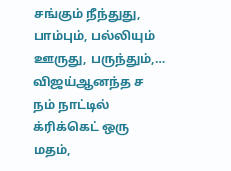சங்கும் நீந்துது, பாம்பும், பல்லியும் ஊருது, பருந்தும்,…
விஜய்ஆனந்த ச நம் நாட்டில் க்ரிக்கெட் ஒரு மதம்,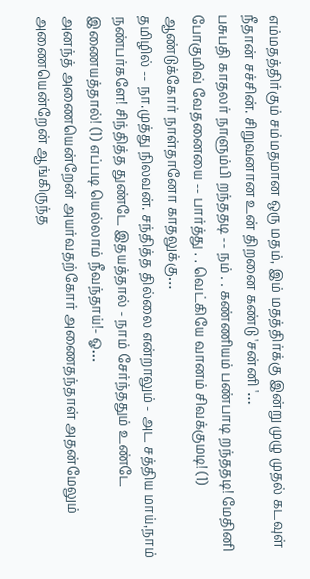எம்மதத்திர்கும் சம்மதமான ஒரு மதம், இம் மதத்திர்க்கு இன்று முழு முதல் கடவுள் நீதான் சச்சின். சிறுவனான உன் திறனை கண்டு 'சன்னி '…
பசுபதி காதலர் நாளும்பி றந்ததடி -- நம் . . கண்ணியம் பண்பாடி றந்ததடி! மேதினி போகுமிவ் வேதனையை -- பார்த்து . . வெட்கியே வானம் சிவக்குமடி! (1) ஆண்டுக்கோர் நாள்தானோ காதலுக்கு…
தமிழில் -- நா.முத்து நிலவன். சந்தித்த தில்லை என்றாலும் - அட சத்திய மாய்,நாம் நண்பர்களே! சிந்தித்த துண்டே இதயத்தால் - நாம் சேர்ந்ததும் உண்டே இணையத்தால்! (1) எப்படி யெல்லாம் நீவந்தாய்!- ஓ…
அனந்த் அணையென்றேன் அயர்வதற்கோர் அணைதந்தாள் அதன்மேலும் அணையென்றேன் ஆங்கிருந்த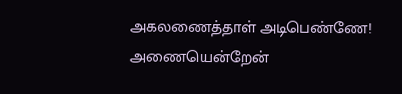அகலணைத்தாள் அடிபெண்ணே! அணையென்றேன்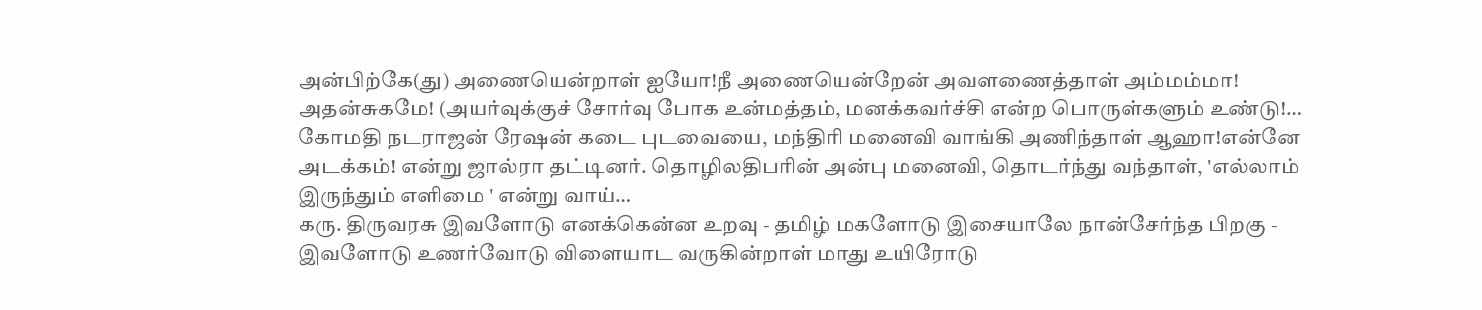அன்பிற்கே(து) அணையென்றாள் ஐயோ!நீ அணையென்றேன் அவளணைத்தாள் அம்மம்மா! அதன்சுகமே! (அயர்வுக்குச் சோர்வு போக உன்மத்தம், மனக்கவர்ச்சி என்ற பொருள்களும் உண்டு!…
கோமதி நடராஜன் ரேஷன் கடை புடவையை, மந்திரி மனைவி வாங்கி அணிந்தாள் ஆஹா!என்னே அடக்கம்! என்று ஜால்ரா தட்டினர். தொழிலதிபரின் அன்பு மனைவி, தொடர்ந்து வந்தாள், 'எல்லாம் இருந்தும் எளிமை ' என்று வாய்…
கரு. திருவரசு இவளோடு எனக்கென்ன உறவு - தமிழ் மகளோடு இசையாலே நான்சேர்ந்த பிறகு - இவளோடு உணர்வோடு விளையாட வருகின்றாள் மாது உயிரோடு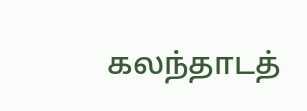கலந்தாடத்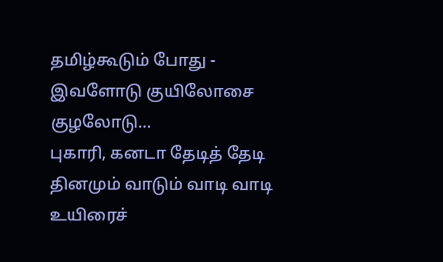தமிழ்கூடும் போது - இவளோடு குயிலோசை குழலோடு…
புகாரி, கனடா தேடித் தேடி தினமும் வாடும் வாடி வாடி உயிரைச்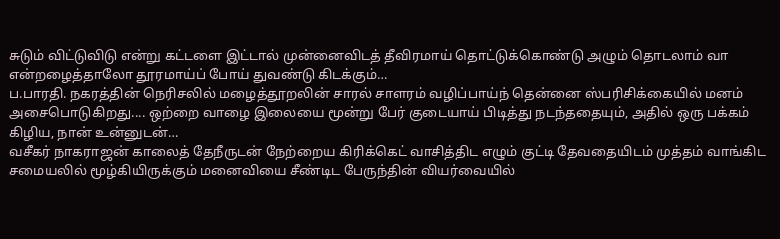சுடும் விட்டுவிடு என்று கட்டளை இட்டால் முன்னைவிடத் தீவிரமாய் தொட்டுக்கொண்டு அழும் தொடலாம் வா என்றழைத்தாலோ தூரமாய்ப் போய் துவண்டு கிடக்கும்…
ப.பாரதி. நகரத்தின் நெரிசலில் மழைத்தூறலின் சாரல் சாளரம் வழிப்பாய்ந் தென்னை ஸ்பரிசிக்கையில் மனம் அசைபொடுகிறது.... ஒற்றை வாழை இலையை மூன்று பேர் குடையாய் பிடித்து நடந்ததையும், அதில் ஒரு பக்கம் கிழிய, நான் உன்னுடன்…
வசீகர் நாகராஜன் காலைத் தேநீருடன் நேற்றைய கிரிக்கெட் வாசித்திட எழும் குட்டி தேவதையிடம் முத்தம் வாங்கிட சமையலில் மூழ்கியிருக்கும் மனைவியை சீண்டிட பேருந்தின் வியர்வையில்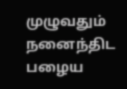முழுவதும் நனைந்திட பழைய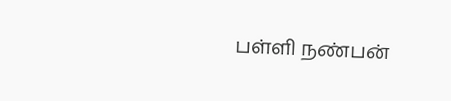பள்ளி நண்பன்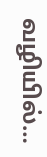வழியில்…